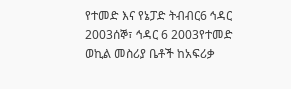የተመድ እና የኔፓድ ትብብር6 ኅዳር 2003ሰኞ፣ ኅዳር 6 2003የተመድ ወኪል መስሪያ ቤቶች ከአፍሪቃ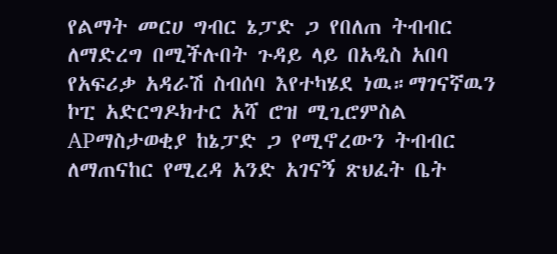የልማት መርሀ ግብር ኔፓድ ጋ የበለጠ ትብብር ለማድረግ በሚችሉበት ጉዳይ ላይ በአዲስ አበባ የአፍሪቃ አዳራሽ ስብሰባ እየተካሄደ ነዉ።ማገናኛዉን ኮፒ አድርግዶክተር አሻ ሮዝ ሚጊሮምስል APማስታወቂያ ከኔፓድ ጋ የሚኖረውን ትብብር ለማጠናከር የሚረዳ አንድ አገናኝ ጽህፈት ቤት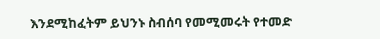እንደሚከፈትም ይህንኑ ስብሰባ የመሚመሩት የተመድ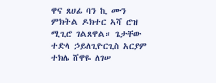ዋና ጸሀፊ ባን ኪ ሙን ምክትል ዶክተር ኣሻ ሮዝ ሚጊሮ ገልጸዋል። ጌታቸው ተድላ ኃይለጊዮርጊስ አርያም ተክሌ ሸዋዬ ለገሠ